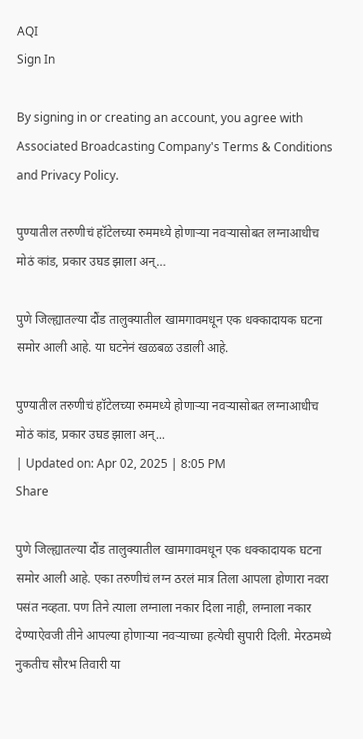AQI
Sign In

By signing in or creating an account, you agree with Associated Broadcasting Company's Terms & Conditions and Privacy Policy.

पुण्यातील तरुणीचं हॉटेलच्या रुममध्ये होणाऱ्या नवऱ्यासोबत लग्नाआधीच मोठं कांड, प्रकार उघड झाला अन्…

पुणे जिल्ह्यातल्या दौंड तालुक्यातील खामगावमधून एक धक्कादायक घटना समोर आली आहे. या घटनेनं खळबळ उडाली आहे.

पुण्यातील तरुणीचं हॉटेलच्या रुममध्ये होणाऱ्या नवऱ्यासोबत लग्नाआधीच मोठं कांड, प्रकार उघड झाला अन्...
| Updated on: Apr 02, 2025 | 8:05 PM
Share

पुणे जिल्ह्यातल्या दौंड तालुक्यातील खामगावमधून एक धक्कादायक घटना समोर आली आहे. एका तरुणीचं लग्न ठरलं मात्र तिला आपला होणारा नवरा पसंत नव्हता. पण तिने त्याला लग्नाला नकार दिला नाही, लग्नाला नकार देण्याऐवजी तीने आपल्या होणाऱ्या नवऱ्याच्या हत्येची सुपारी दिली. मेरठमध्ये नुकतीच सौरभ तिवारी या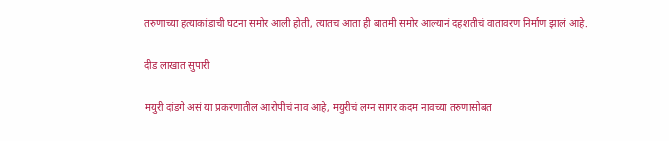तरुणाच्या हत्याकांडाची घटना समोर आली होती, त्यातच आता ही बातमी समोर आल्यानं दहशतीचं वातावरण निर्माण झालं आहे.

दीड लाखात सुपारी

मयुरी दांडगे असं या प्रकरणातील आरोपीचं नाव आहे, मयुरीचं लग्न सागर कदम नावच्या तरुणासोबत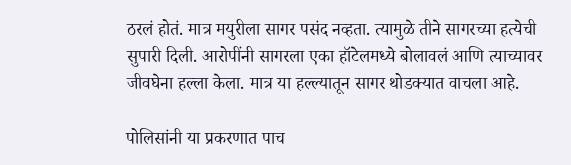ठरलं होतं. मात्र मयुरीला सागर पसंद नव्हता. त्यामुळे तीने सागरच्या हत्येची सुपारी दिली. आरोपींनी सागरला एका हॉटेलमध्ये बोलावलं आणि त्याच्यावर जीवघेना हल्ला केला. मात्र या हल्ल्यातून सागर थोडक्यात वाचला आहे.

पोलिसांनी या प्रकरणात पाच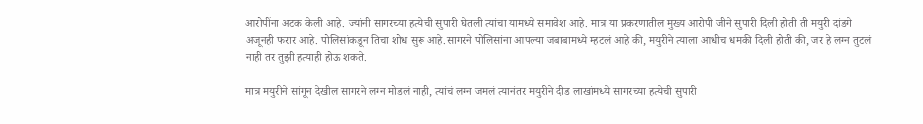आरोपींना अटक केली आहे. ज्यांनी सागरच्या हत्येची सुपारी घेतली त्यांचा यामध्ये समावेश आहे. मात्र या प्रकरणातील मुख्य आरोपी जीने सुपारी दिली होती ती मयुरी दांडगे अजूनही फरार आहे. पोलिसांकडून तिचा शोध सुरू आहे.सागरने पोलिसांना आपल्या जबाबामध्ये म्हटलं आहे की, मयुरीने त्याला आधीच धमकी दिली होती की, जर हे लग्न तुटलं नाही तर तुझी हत्याही होऊ शकते.

मात्र मयुरीने सांगून देखील सागरने लग्न मोडलं नाही, त्यांचं लग्न जमलं त्यानंतर मयुरीने दीड लाखांमध्ये सागरच्या हत्येची सुपारी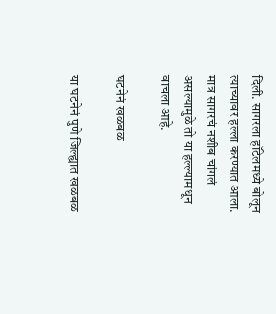दिली. सागरला हॉटेलमध्ये बोलून त्याच्यावर हल्ला करण्यात आला. मात्र सागरचं नशीब चांगलं असल्यामुळे तो या हल्ल्यामधून वाचला आहे.

घटनेनं खळबळ

या घटनेनं पुणे जिल्ह्यात खळबळ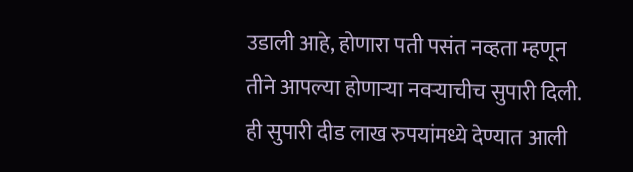उडाली आहे, होणारा पती पसंत नव्हता म्हणून तीने आपल्या होणाऱ्या नवऱ्याचीच सुपारी दिली. ही सुपारी दीड लाख रुपयांमध्ये देण्यात आली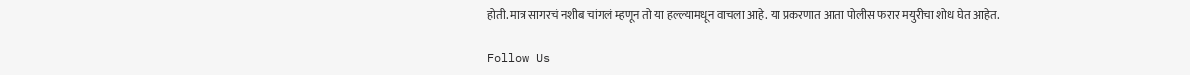होती. मात्र सागरचं नशीब चांगलं म्हणून तो या हल्ल्यामधून वाचला आहे. या प्रकरणात आता पोलीस फरार मयुरीचा शोध घेत आहेत.

Follow Us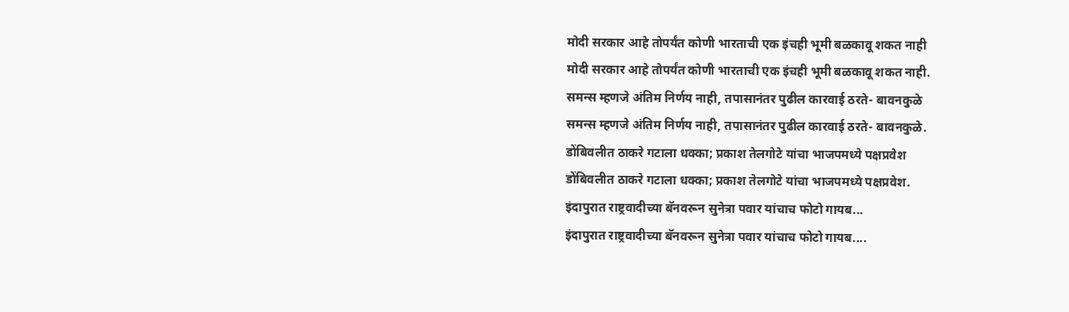मोदी सरकार आहे तोपर्यंत कोणी भारताची एक इंचही भूमी बळकावू शकत नाही
मोदी सरकार आहे तोपर्यंत कोणी भारताची एक इंचही भूमी बळकावू शकत नाही.
समन्स म्हणजे अंतिम निर्णय नाही, तपासानंतर पुढील कारवाई ठरते- बावनकुळे
समन्स म्हणजे अंतिम निर्णय नाही, तपासानंतर पुढील कारवाई ठरते- बावनकुळे.
डोंबिवलीत ठाकरे गटाला धक्का; प्रकाश तेलगोटे यांचा भाजपमध्ये पक्षप्रवेश
डोंबिवलीत ठाकरे गटाला धक्का; प्रकाश तेलगोटे यांचा भाजपमध्ये पक्षप्रवेश.
इंदापुरात राष्ट्रवादीच्या बॅनवरून सुनेत्रा पवार यांचाच फोटो गायब...
इंदापुरात राष्ट्रवादीच्या बॅनवरून सुनेत्रा पवार यांचाच फोटो गायब....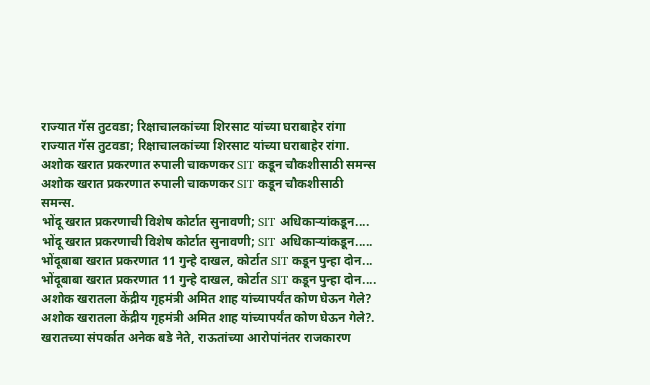राज्यात गॅस तुटवडा; रिक्षाचालकांच्या शिरसाट यांच्या घराबाहेर रांगा
राज्यात गॅस तुटवडा; रिक्षाचालकांच्या शिरसाट यांच्या घराबाहेर रांगा.
अशोक खरात प्रकरणात रुपाली चाकणकर SIT कडून चौकशीसाठी समन्स
अशोक खरात प्रकरणात रुपाली चाकणकर SIT कडून चौकशीसाठी समन्स.
भोंदू खरात प्रकरणाची विशेष कोर्टात सुनावणी; SIT अधिकाऱ्यांकडून....
भोंदू खरात प्रकरणाची विशेष कोर्टात सुनावणी; SIT अधिकाऱ्यांकडून.....
भोंदूबाबा खरात प्रकरणात 11 गुन्हे दाखल, कोर्टात SIT कडून पुन्हा दोन...
भोंदूबाबा खरात प्रकरणात 11 गुन्हे दाखल, कोर्टात SIT कडून पुन्हा दोन....
अशोक खरातला केंद्रीय गृहमंत्री अमित शाह यांच्यापर्यंत कोण घेऊन गेले?
अशोक खरातला केंद्रीय गृहमंत्री अमित शाह यांच्यापर्यंत कोण घेऊन गेले?.
खरातच्या संपर्कात अनेक बडे नेते, राऊतांच्या आरोपांनंतर राजकारण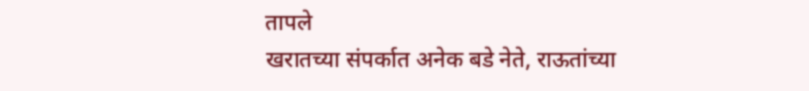तापले
खरातच्या संपर्कात अनेक बडे नेते, राऊतांच्या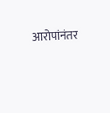आरोपांनंतर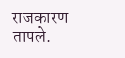राजकारण तापले.